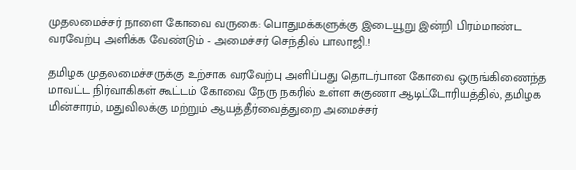முதலமைச்சர் நாளை கோவை வருகை: பொதுமக்களுக்கு இடையூறு இன்றி பிரம்மாண்ட வரவேற்பு அளிக்க வேண்டும் - அமைச்சர் செந்தில் பாலாஜி.!

தமிழக முதலமைச்சருக்கு உற்சாக வரவேற்பு அளிப்பது தொடர்பான கோவை ஒருங்கிணைந்த மாவட்ட நிர்வாகிகள் கூட்டம் கோவை நேரு நகரில் உள்ள சுகுணா ஆடிட்டோரியத்தில், தமிழக மின்சாரம், மதுவிலக்கு மற்றும் ஆயத்தீர்வைத்துறை அமைச்சர்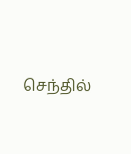செந்தில்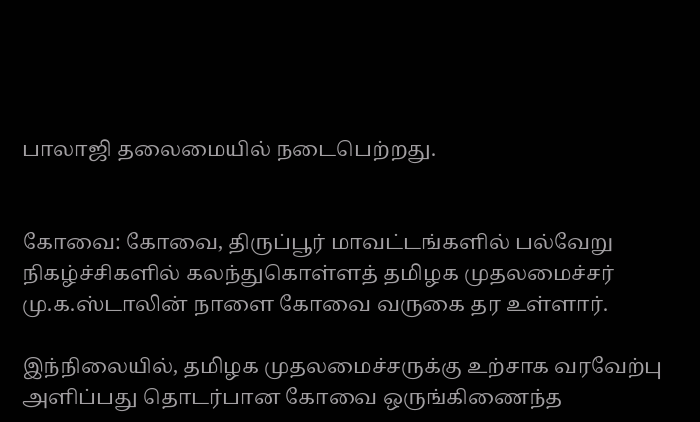பாலாஜி தலைமையில் நடைபெற்றது.


கோவை: கோவை, திருப்பூர் மாவட்டங்களில் பல்வேறு நிகழ்ச்சிகளில் கலந்துகொள்ளத் தமிழக முதலமைச்சர் மு.க.ஸ்டாலின் நாளை கோவை வருகை தர உள்ளார்.

இந்நிலையில், தமிழக முதலமைச்சருக்கு உற்சாக வரவேற்பு அளிப்பது தொடர்பான கோவை ஒருங்கிணைந்த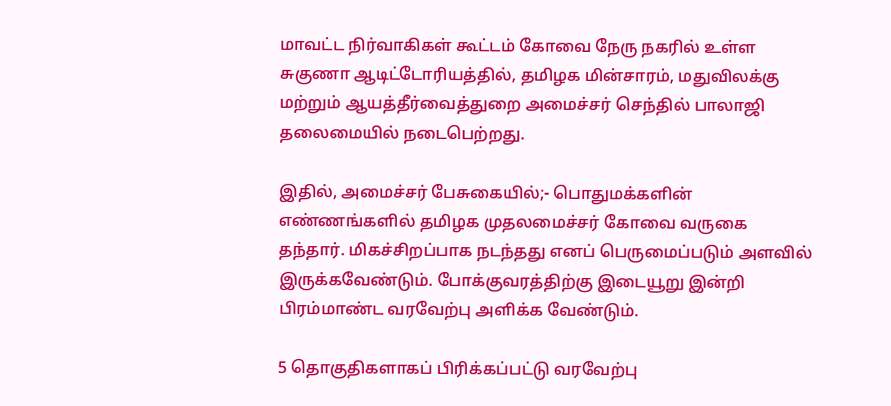மாவட்ட நிர்வாகிகள் கூட்டம் கோவை நேரு நகரில் உள்ள சுகுணா ஆடிட்டோரியத்தில், தமிழக மின்சாரம், மதுவிலக்கு மற்றும் ஆயத்தீர்வைத்துறை அமைச்சர் செந்தில் பாலாஜி தலைமையில் நடைபெற்றது.

இதில், அமைச்சர் பேசுகையில்;- பொதுமக்களின் எண்ணங்களில் தமிழக முதலமைச்சர் கோவை வருகை தந்தார். மிகச்சிறப்பாக நடந்தது எனப் பெருமைப்படும் அளவில் இருக்கவேண்டும். போக்குவரத்திற்கு இடையூறு இன்றி பிரம்மாண்ட வரவேற்பு அளிக்க வேண்டும்.

5 தொகுதிகளாகப் பிரிக்கப்பட்டு வரவேற்பு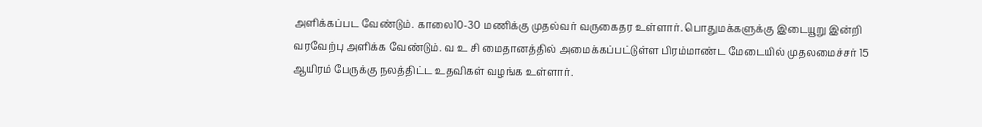அளிக்கப்பட வேண்டும். காலை10-30 மணிக்கு முதல்வர் வருகைதர உள்ளார். பொதுமக்களுக்கு இடையூறு இன்றி வரவேற்பு அளிக்க வேண்டும். வ உ சி மைதானத்தில் அமைக்கப்பட்டுள்ள பிரம்மாண்ட மேடையில் முதலமைச்சர் 15 ஆயிரம் பேருக்கு நலத்திட்ட உதவிகள் வழங்க உள்ளார்.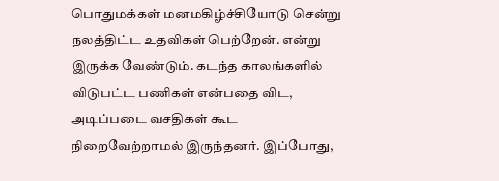பொதுமக்கள் மனமகிழ்ச்சியோடு சென்று நலத்திட்ட உதவிகள் பெற்றேன். என்று இருக்க வேண்டும். கடந்த காலங்களில் விடுபட்ட பணிகள் என்பதை விட, அடிப்படை வசதிகள் கூட நிறைவேற்றாமல் இருந்தனர். இப்போது,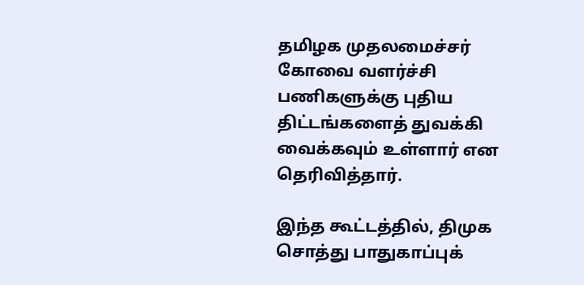தமிழக முதலமைச்சர் கோவை வளர்ச்சி பணிகளுக்கு புதிய திட்டங்களைத் துவக்கி வைக்கவும் உள்ளார் என தெரிவித்தார்.

இந்த கூட்டத்தில், திமுக சொத்து பாதுகாப்புக்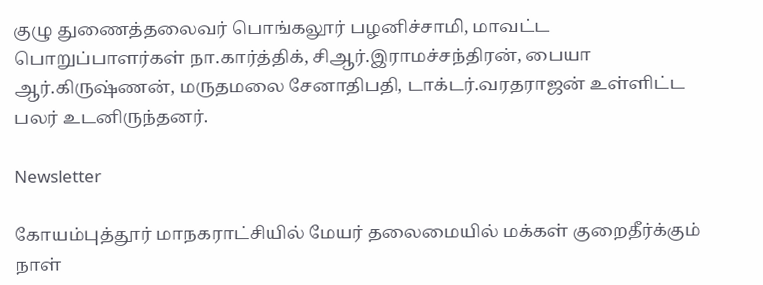குழு துணைத்தலைவர் பொங்கலூர் பழனிச்சாமி, மாவட்ட பொறுப்பாளர்கள் நா.கார்த்திக், சிஆர்.இராமச்சந்திரன், பையா ஆர்.கிருஷ்ணன், மருதமலை சேனாதிபதி, டாக்டர்.வரதராஜன் உள்ளிட்ட பலர் உடனிருந்தனர்.

Newsletter

கோயம்புத்தூர் மாநகராட்சியில் மேயர் தலைமையில் மக்கள் குறைதீர்க்கும் நாள்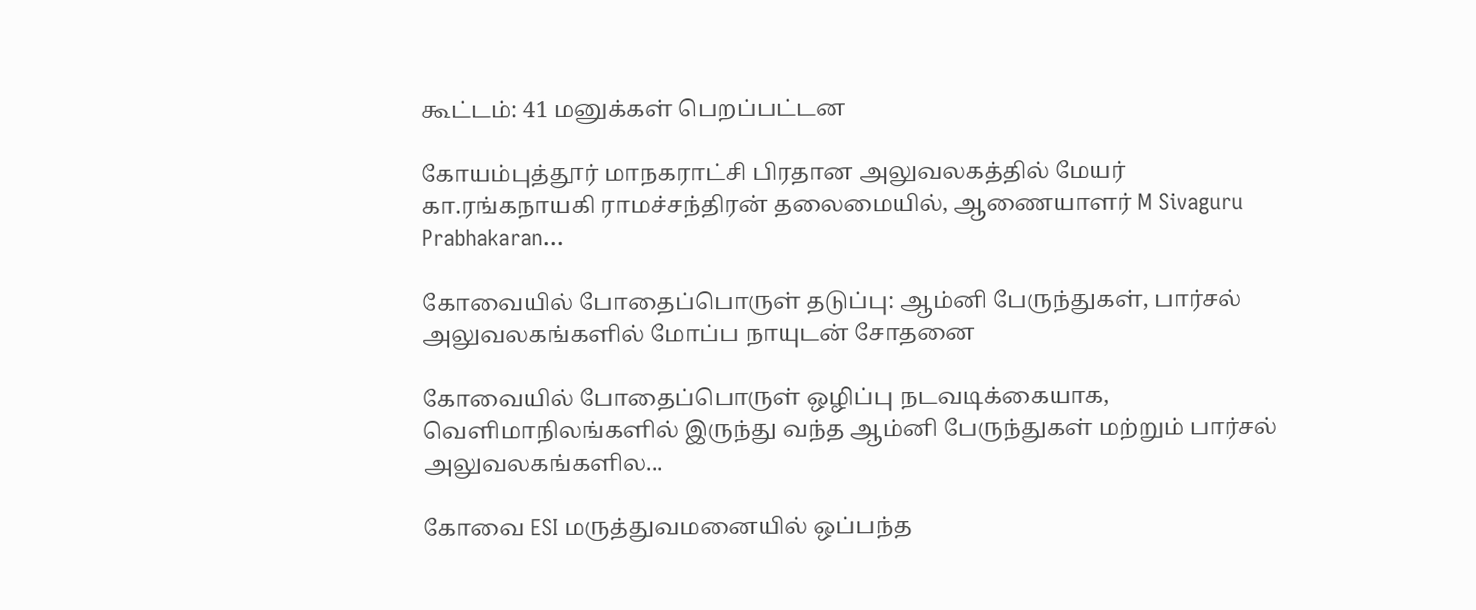கூட்டம்: 41 மனுக்கள் பெறப்பட்டன

கோயம்புத்தூர் மாநகராட்சி பிரதான அலுவலகத்தில் மேயர் கா.ரங்கநாயகி ராமச்சந்திரன் தலைமையில், ஆணையாளர் M Sivaguru Prabhakaran...

கோவையில் போதைப்பொருள் தடுப்பு: ஆம்னி பேருந்துகள், பார்சல் அலுவலகங்களில் மோப்ப நாயுடன் சோதனை

கோவையில் போதைப்பொருள் ஒழிப்பு நடவடிக்கையாக, வெளிமாநிலங்களில் இருந்து வந்த ஆம்னி பேருந்துகள் மற்றும் பார்சல் அலுவலகங்களில...

கோவை ESI மருத்துவமனையில் ஒப்பந்த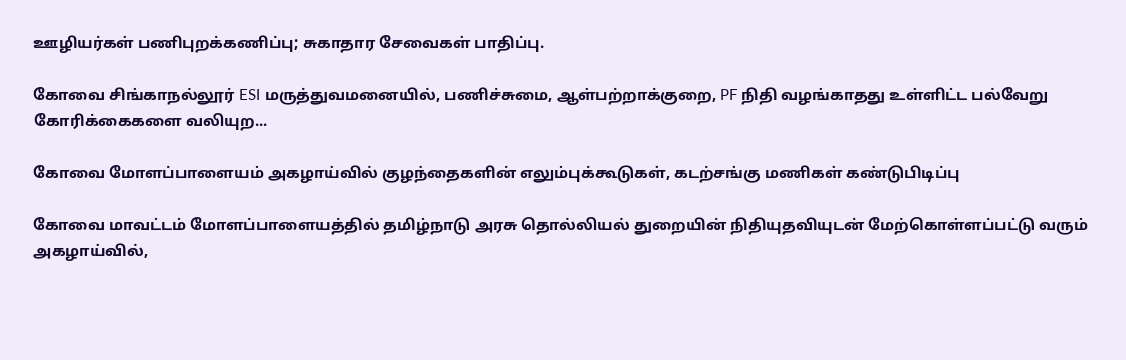ஊழியர்கள் பணிபுறக்கணிப்பு; சுகாதார சேவைகள் பாதிப்பு.

கோவை சிங்காநல்லூர் ESI மருத்துவமனையில், பணிச்சுமை, ஆள்பற்றாக்குறை, PF நிதி வழங்காதது உள்ளிட்ட பல்வேறு கோரிக்கைகளை வலியுற...

கோவை மோளப்பாளையம் அகழாய்வில் குழந்தைகளின் எலும்புக்கூடுகள், கடற்சங்கு மணிகள் கண்டுபிடிப்பு

கோவை மாவட்டம் மோளப்பாளையத்தில் தமிழ்நாடு அரசு தொல்லியல் துறையின் நிதியுதவியுடன் மேற்கொள்ளப்பட்டு வரும் அகழாய்வில்,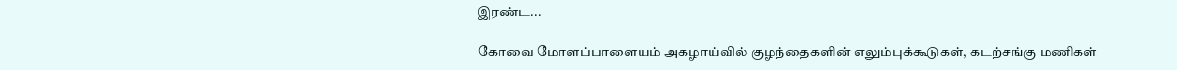இரண்ட...

கோவை மோளப்பாளையம் அகழாய்வில் குழந்தைகளின் எலும்புக்கூடுகள், கடற்சங்கு மணிகள்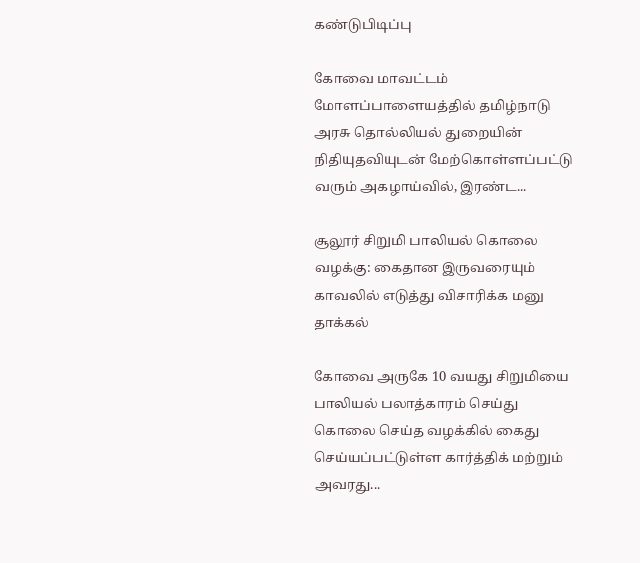கண்டுபிடிப்பு

கோவை மாவட்டம் மோளப்பாளையத்தில் தமிழ்நாடு அரசு தொல்லியல் துறையின் நிதியுதவியுடன் மேற்கொள்ளப்பட்டு வரும் அகழாய்வில், இரண்ட...

சூலூர் சிறுமி பாலியல் கொலை வழக்கு: கைதான இருவரையும் காவலில் எடுத்து விசாரிக்க மனு தாக்கல்

கோவை அருகே 10 வயது சிறுமியை பாலியல் பலாத்காரம் செய்து கொலை செய்த வழக்கில் கைது செய்யப்பட்டுள்ள கார்த்திக் மற்றும் அவரது...